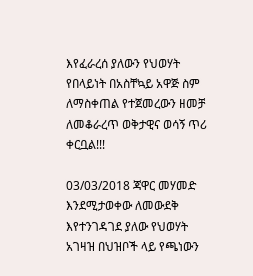እየፈራረሰ ያለውን የህወሃት የበላይነት በአስቸኳይ አዋጅ ስም ለማስቀጠል የተጀመረውን ዘመቻ ለመቆራረጥ ወቅታዊና ወሳኝ ጥሪ ቀርቧል!!!

03/03/2018 ጃዋር መሃመድ እንደሚታወቀው ለመውደቅ እየተንገዳገደ ያለው የህወሃት አገዛዝ በህዝቦች ላይ የጫነውን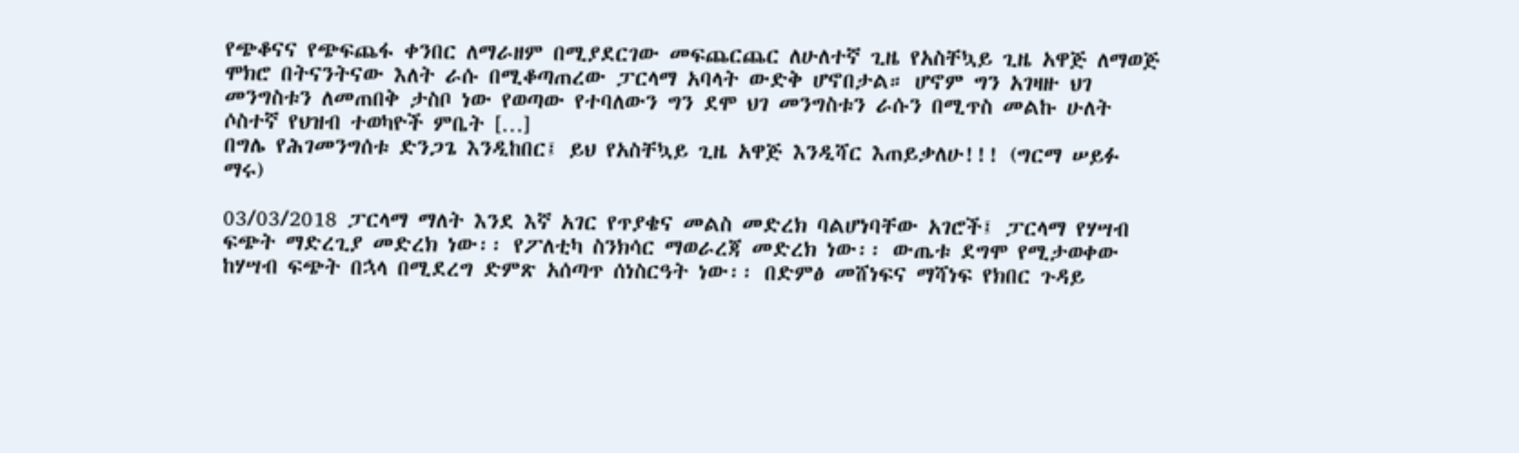የጭቆናና የጭፍጨፋ ቀንበር ለማራዘም በሚያደርገው መፍጨርጨር ለሁለተኛ ጊዜ የአስቸኳይ ጊዜ አዋጅ ለማወጅ ሞክሮ በትናንትናው እለት ራሱ በሚቆጣጠረው ፓርላማ አባላት ውድቅ ሆኖበታል። ሆኖም ግን አገዛዙ ህገ መንግስቱን ለመጠበቅ ታስቦ ነው የወጣው የተባለውን ግን ደሞ ህገ መንግስቱን ራሱን በሚጥስ መልኩ ሁለት ሶስተኛ የህዝብ ተወካዮች ምቤት […]
በግሌ የሕገመንግሰቱ ድንጋጌ እንዲከበር፤ ይህ የአስቸኳይ ጊዜ አዋጅ እንዲሻር እጠይቃለሁ!!! (ግርማ ሠይፉ ማሩ)

03/03/2018 ፓርላማ ማለት እንደ እኛ አገር የጥያቄና መልስ መድረክ ባልሆነባቸው አገሮች፤ ፓርላማ የሃሣብ ፍጭት ማድረጊያ መድረክ ነው፡፡ የፖለቲካ ስንክሳር ማወራረጃ መድረክ ነው፡፡ ውጤቱ ደግሞ የሚታወቀው ከሃሣብ ፍጭት በኋላ በሚደረግ ድምጽ አሰጣጥ ሰነስርዓት ነው፡፡ በድምፅ መሸነፍና ማሻነፍ የክበር ጉዳይ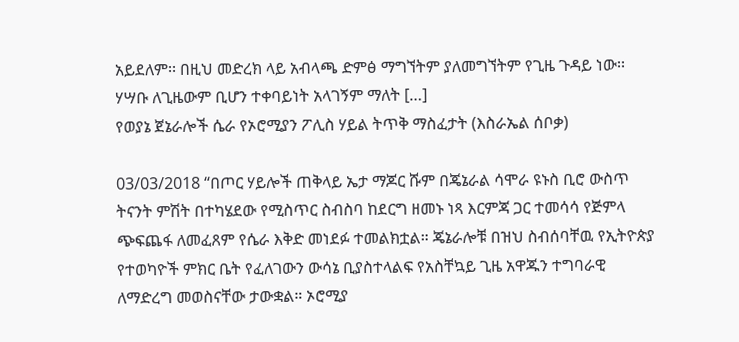አይደለም፡፡ በዚህ መድረክ ላይ አብላጫ ድምፅ ማግኘትም ያለመግኘትም የጊዜ ጉዳይ ነው፡፡ ሃሣቡ ለጊዜውም ቢሆን ተቀባይነት አላገኝም ማለት […]
የወያኔ ጀኔራሎች ሴራ የኦሮሚያን ፖሊስ ሃይል ትጥቅ ማስፈታት (እስራኤል ሰቦቃ)

03/03/2018 “በጦር ሃይሎች ጠቅላይ ኤታ ማጆር ሹም በጄኔራል ሳሞራ ዩኑስ ቢሮ ውስጥ ትናንት ምሽት በተካሄደው የሚስጥር ስብስባ ከደርግ ዘመኑ ነጻ እርምጃ ጋር ተመሳሳ የጅምላ ጭፍጨፋ ለመፈጸም የሴራ እቅድ መነደፉ ተመልክቷል። ጄኔራሎቹ በዝህ ስብሰባቸዉ የኢትዮጵያ የተወካዮች ምክር ቤት የፈለገውን ውሳኔ ቢያስተላልፍ የአስቸኳይ ጊዜ አዋጁን ተግባራዊ ለማድረግ መወስናቸው ታውቋል። ኦሮሚያ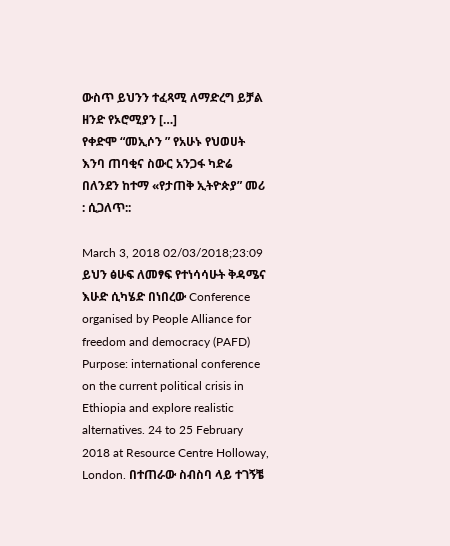ውስጥ ይህንን ተፈጻሚ ለማድረግ ይቻል ዘንድ የኦሮሚያን […]
የቀድሞ “መኢሶን ” የአሁኑ የህወሀት እንባ ጠባቂና ስውር አንጋፋ ካድሬ በለንደን ከተማ «የታጠቅ ኢትዮጵያ” መሪ : ሲጋለጥ::

March 3, 2018 02/03/2018;23:09 ይህን ፅሁፍ ለመፃፍ የተነሳሳሁት ቅዳሜና እሁድ ሲካሄድ በነበረው Conference organised by People Alliance for freedom and democracy (PAFD) Purpose: international conference on the current political crisis in Ethiopia and explore realistic alternatives. 24 to 25 February 2018 at Resource Centre Holloway, London. በተጠራው ስብስባ ላይ ተገኝቼ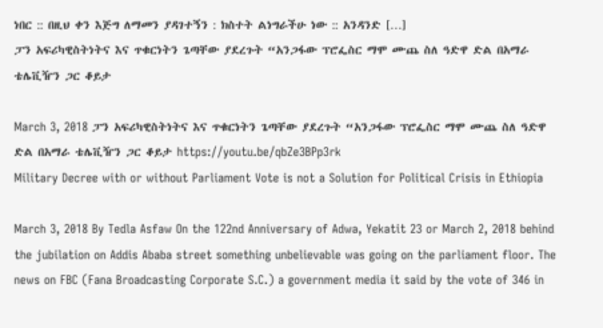ነበር :: በዚህ ቀን እጅግ ለማመን ያዳገተኝን : ክስተት ልነግራችሁ ነው :: አንዳንድ […]
ፓን አፍሪካዊስትነትና እና ጥቁርነትን ጌጣቸው ያደረጉት “አንጋፋው ፕሮፌስር ማሞ ሙጨ ስለ ዓድዋ ድል በአማራ ቴሌቪዥን ጋር ቆይታ

March 3, 2018 ፓን አፍሪካዊስትነትና እና ጥቁርነትን ጌጣቸው ያደረጉት “አንጋፋው ፕሮፌስር ማሞ ሙጨ ስለ ዓድዋ ድል በአማራ ቴሌቪዥን ጋር ቆይታ https://youtu.be/qbZe3BPp3rk
Military Decree with or without Parliament Vote is not a Solution for Political Crisis in Ethiopia

March 3, 2018 By Tedla Asfaw On the 122nd Anniversary of Adwa, Yekatit 23 or March 2, 2018 behind the jubilation on Addis Ababa street something unbelievable was going on the parliament floor. The news on FBC (Fana Broadcasting Corporate S.C.) a government media it said by the vote of 346 in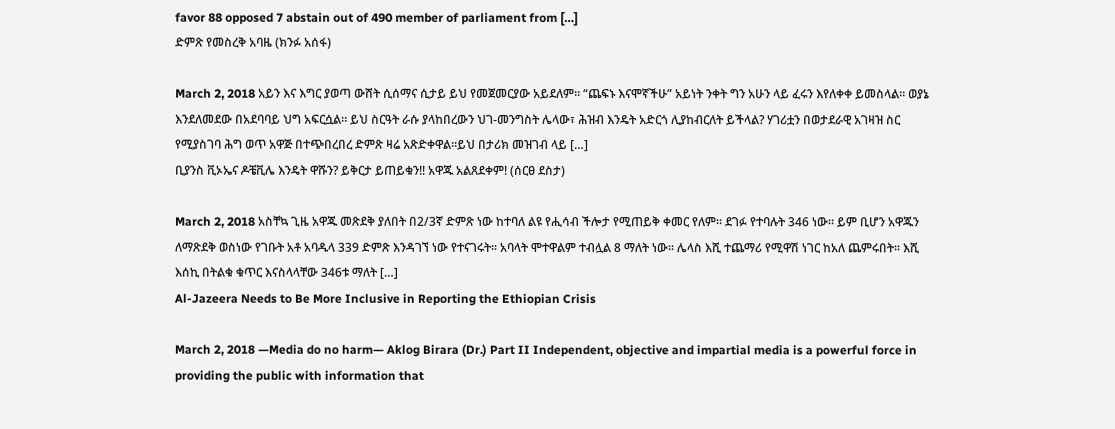favor 88 opposed 7 abstain out of 490 member of parliament from […]
ድምጽ የመስረቅ አባዜ (ክንፉ አሰፋ)

March 2, 2018 አይን እና እግር ያወጣ ውሸት ሲሰማና ሲታይ ይህ የመጀመርያው አይደለም። “ጨፍኑ እናሞኛችሁ” አይነት ንቀት ግን አሁን ላይ ፈሩን እየለቀቀ ይመስላል። ወያኔ እንደለመደው በአደባባይ ህግ አፍርሷል። ይህ ስርዓት ራሱ ያላከበረውን ህገ-መንግስት ሌላው፣ ሕዝብ እንዴት አድርጎ ሊያከብርለት ይችላል? ሃገሪቷን በወታደራዊ አገዛዝ ስር የሚያስገባ ሕግ ወጥ አዋጅ በተጭበረበረ ድምጽ ዛሬ አጽድቀዋል።ይህ በታሪክ መዝገብ ላይ […]
ቢያንስ ቪኦኤና ዶቼቪሌ እንዴት ዋሹን? ይቅርታ ይጠይቁን!! አዋጁ አልጸደቀም! (ሰርፀ ደስታ)

March 2, 2018 አስቸኳ ጊዜ አዋጁ መጽደቅ ያለበት በ2/3ኛ ድምጽ ነው ከተባለ ልዩ የሒሳብ ችሎታ የሚጠይቅ ቀመር የለም፡፡ ደገፉ የተባሉት 346 ነው፡፡ ይም ቢሆን አዋጁን ለማጽደቅ ወስነው የገቡት አቶ አባዱላ 339 ድምጽ እንዳገኘ ነው የተናገሩት፡፡ አባላት ሞተዋልም ተብሏል 8 ማለት ነው፡፡ ሌላስ እሺ ተጨማሪ የሚዋሽ ነገር ከአለ ጨምሩበት፡፡ እሺ እሰኪ በትልቁ ቁጥር እናስላላቸው 346ቱ ማለት […]
Al-Jazeera Needs to Be More Inclusive in Reporting the Ethiopian Crisis

March 2, 2018 —Media do no harm— Aklog Birara (Dr.) Part II Independent, objective and impartial media is a powerful force in providing the public with information that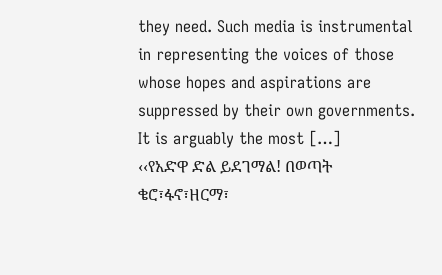they need. Such media is instrumental in representing the voices of those whose hopes and aspirations are suppressed by their own governments. It is arguably the most […]
‹‹የአድዋ ድል ይደገማል! በወጣት ቄሮ፣ፋኖ፣ዘርማ፣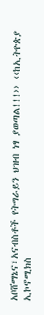አቦሸማኔና፣አናብስቶች የትግራይን ህዝብ ነፃ ያወጣል!!!›› ‹‹ከኢትዮጵያ ኢኮኖሚክስ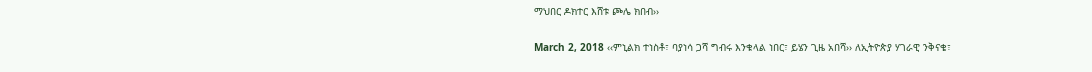ማህበር ዶክተር እሸቱ ጮሌ ክበብ››

March 2, 2018 ‹‹ምኒልክ ተነስቶ፣ ባያነሳ ጋሻ ግብሩ እንቁላል ነበር፣ ይሄን ጊዜ አበሻ›› ለኢትዮጵያ ሃገራዊ ንቅናቄ፣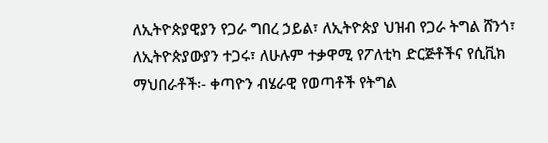ለኢትዮጵያዊያን የጋራ ግበረ ኃይል፣ ለኢትዮጵያ ህዝብ የጋራ ትግል ሸንጎ፣ ለኢትዮጵያውያን ተጋሩ፣ ለሁሉም ተቃዋሚ የፖለቲካ ድርጅቶችና የሲቪክ ማህበራቶች፡- ቀጣዮን ብሄራዊ የወጣቶች የትግል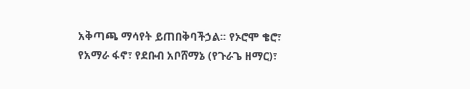አቅጣጫ ማሳየት ይጠበቅባችኃል፡፡ የኦሮሞ ቄሮ፣ የአማራ ፋኖ፣ የደቡብ አቦሸማኔ (የጉራጌ ዘማር)፣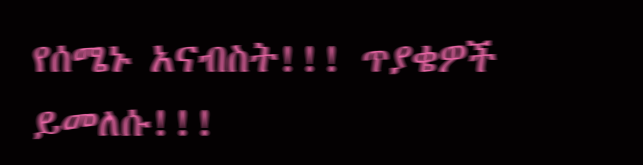የሰሜኑ አናብስት!!! ጥያቄዎች ይመለሱ!!!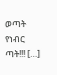ወጣት የነብር ጣት!!! […]